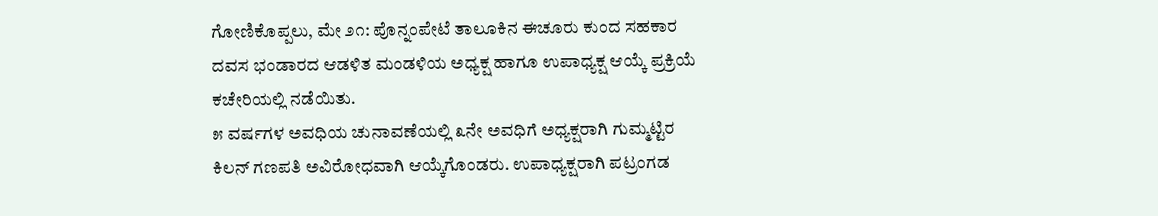ಗೋಣಿಕೊಪ್ಪಲು, ಮೇ ೨೧: ಪೊನ್ನಂಪೇಟೆ ತಾಲೂಕಿನ ಈಚೂರು ಕುಂದ ಸಹಕಾರ ದವಸ ಭಂಡಾರದ ಆಡಳಿತ ಮಂಡಳಿಯ ಅಧ್ಯಕ್ಷ ಹಾಗೂ ಉಪಾಧ್ಯಕ್ಷ ಆಯ್ಕೆ ಪ್ರಕ್ರಿಯೆ ಕಚೇರಿಯಲ್ಲಿ ನಡೆಯಿತು.
೫ ವರ್ಷಗಳ ಅವಧಿಯ ಚುನಾವಣೆಯಲ್ಲಿ ೩ನೇ ಅವಧಿಗೆ ಅಧ್ಯಕ್ಷರಾಗಿ ಗುಮ್ಮಟ್ಟಿರ ಕಿಲನ್ ಗಣಪತಿ ಅವಿರೋಧವಾಗಿ ಆಯ್ಕೆಗೊಂಡರು. ಉಪಾಧ್ಯಕ್ಷರಾಗಿ ಪಟ್ರಂಗಡ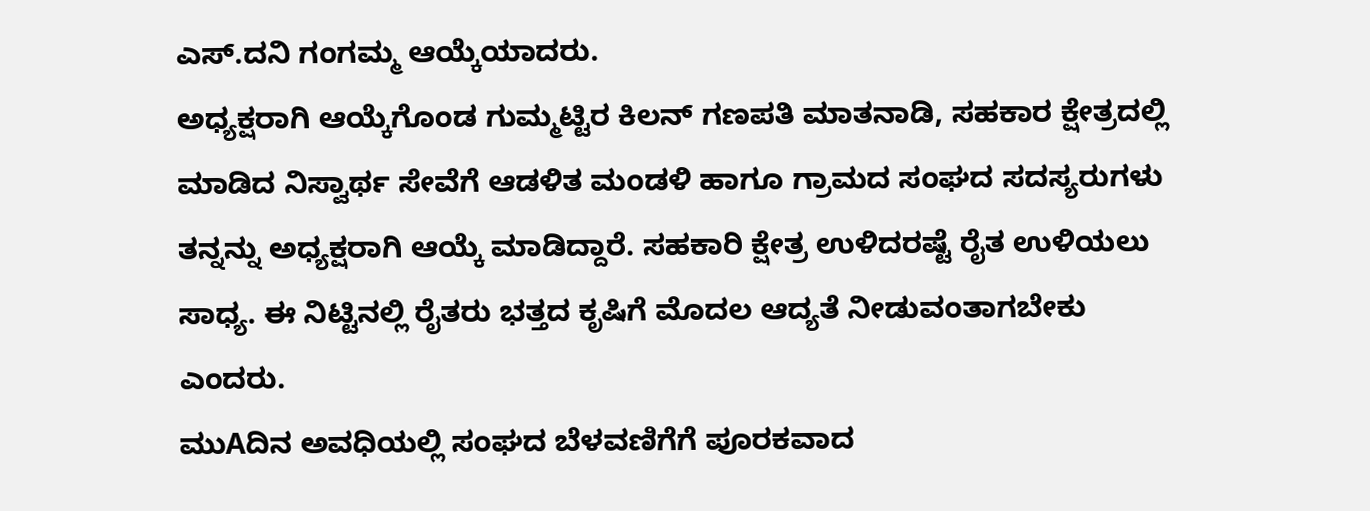ಎಸ್.ದನಿ ಗಂಗಮ್ಮ ಆಯ್ಕೆಯಾದರು.
ಅಧ್ಯಕ್ಷರಾಗಿ ಆಯ್ಕೆಗೊಂಡ ಗುಮ್ಮಟ್ಟಿರ ಕಿಲನ್ ಗಣಪತಿ ಮಾತನಾಡಿ, ಸಹಕಾರ ಕ್ಷೇತ್ರದಲ್ಲಿ ಮಾಡಿದ ನಿಸ್ವಾರ್ಥ ಸೇವೆಗೆ ಆಡಳಿತ ಮಂಡಳಿ ಹಾಗೂ ಗ್ರಾಮದ ಸಂಘದ ಸದಸ್ಯರುಗಳು ತನ್ನನ್ನು ಅಧ್ಯಕ್ಷರಾಗಿ ಆಯ್ಕೆ ಮಾಡಿದ್ದಾರೆ. ಸಹಕಾರಿ ಕ್ಷೇತ್ರ ಉಳಿದರಷ್ಟೆ ರೈತ ಉಳಿಯಲು ಸಾಧ್ಯ. ಈ ನಿಟ್ಟಿನಲ್ಲಿ ರೈತರು ಭತ್ತದ ಕೃಷಿಗೆ ಮೊದಲ ಆದ್ಯತೆ ನೀಡುವಂತಾಗಬೇಕು ಎಂದರು.
ಮುAದಿನ ಅವಧಿಯಲ್ಲಿ ಸಂಘದ ಬೆಳವಣಿಗೆಗೆ ಪೂರಕವಾದ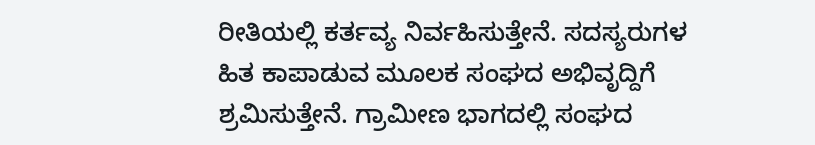ರೀತಿಯಲ್ಲಿ ಕರ್ತವ್ಯ ನಿರ್ವಹಿಸುತ್ತೇನೆ. ಸದಸ್ಯರುಗಳ ಹಿತ ಕಾಪಾಡುವ ಮೂಲಕ ಸಂಘದ ಅಭಿವೃದ್ದಿಗೆ ಶ್ರಮಿಸುತ್ತೇನೆ. ಗ್ರಾಮೀಣ ಭಾಗದಲ್ಲಿ ಸಂಘದ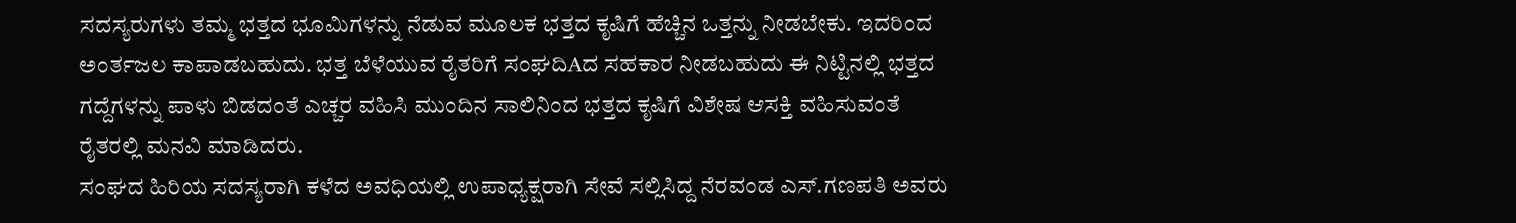ಸದಸ್ಯರುಗಳು ತಮ್ಮ ಭತ್ತದ ಭೂಮಿಗಳನ್ನು ನೆಡುವ ಮೂಲಕ ಭತ್ತದ ಕೃಷಿಗೆ ಹೆಚ್ಚಿನ ಒತ್ತನ್ನು ನೀಡಬೇಕು. ಇದರಿಂದ ಅಂರ್ತಜಲ ಕಾಪಾಡಬಹುದು. ಭತ್ತ ಬೆಳೆಯುವ ರೈತರಿಗೆ ಸಂಘದಿAದ ಸಹಕಾರ ನೀಡಬಹುದು ಈ ನಿಟ್ಟಿನಲ್ಲಿ ಭತ್ತದ ಗದ್ದೆಗಳನ್ನು ಪಾಳು ಬಿಡದಂತೆ ಎಚ್ಚರ ವಹಿಸಿ ಮುಂದಿನ ಸಾಲಿನಿಂದ ಭತ್ತದ ಕೃಷಿಗೆ ವಿಶೇಷ ಆಸಕ್ತಿ ವಹಿಸುವಂತೆ ರೈತರಲ್ಲಿ ಮನವಿ ಮಾಡಿದರು.
ಸಂಘದ ಹಿರಿಯ ಸದಸ್ಯರಾಗಿ ಕಳೆದ ಅವಧಿಯಲ್ಲಿ ಉಪಾಧ್ಯಕ್ಷರಾಗಿ ಸೇವೆ ಸಲ್ಲಿಸಿದ್ದ ನೆರವಂಡ ಎಸ್.ಗಣಪತಿ ಅವರು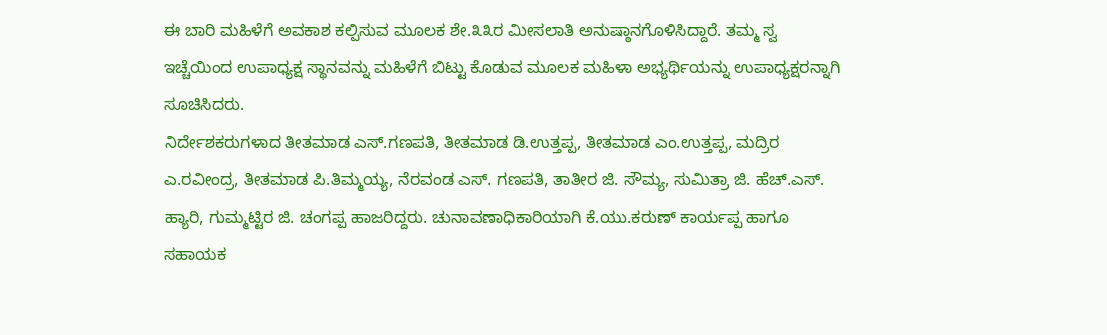ಈ ಬಾರಿ ಮಹಿಳೆಗೆ ಅವಕಾಶ ಕಲ್ಪಿಸುವ ಮೂಲಕ ಶೇ.೩೩ರ ಮೀಸಲಾತಿ ಅನುಷ್ಠಾನಗೊಳಿಸಿದ್ದಾರೆ. ತಮ್ಮ ಸ್ವ ಇಚ್ಚೆಯಿಂದ ಉಪಾಧ್ಯಕ್ಷ ಸ್ಥಾನವನ್ನು ಮಹಿಳೆಗೆ ಬಿಟ್ಟು ಕೊಡುವ ಮೂಲಕ ಮಹಿಳಾ ಅಭ್ಯರ್ಥಿಯನ್ನು ಉಪಾಧ್ಯಕ್ಷರನ್ನಾಗಿ ಸೂಚಿಸಿದರು.
ನಿರ್ದೇಶಕರುಗಳಾದ ತೀತಮಾಡ ಎಸ್.ಗಣಪತಿ, ತೀತಮಾಡ ಡಿ.ಉತ್ತಪ್ಪ, ತೀತಮಾಡ ಎಂ.ಉತ್ತಪ್ಪ, ಮದ್ರಿರ ಎ.ರವೀಂದ್ರ, ತೀತಮಾಡ ಪಿ.ತಿಮ್ಮಯ್ಯ, ನೆರವಂಡ ಎಸ್. ಗಣಪತಿ, ತಾತೀರ ಜಿ. ಸೌಮ್ಯ, ಸುಮಿತ್ರಾ ಜಿ. ಹೆಚ್.ಎಸ್. ಹ್ಯಾರಿ, ಗುಮ್ಮಟ್ಟಿರ ಜಿ. ಚಂಗಪ್ಪ ಹಾಜರಿದ್ದರು. ಚುನಾವಣಾಧಿಕಾರಿಯಾಗಿ ಕೆ.ಯು.ಕರುಣ್ ಕಾರ್ಯಪ್ಪ ಹಾಗೂ ಸಹಾಯಕ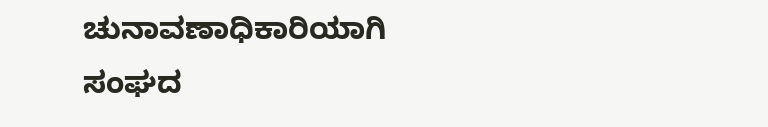ಚುನಾವಣಾಧಿಕಾರಿಯಾಗಿ ಸಂಘದ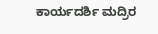ಕಾರ್ಯದರ್ಶಿ ಮದ್ರಿರ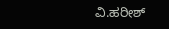ವಿ.ಹರೀಶ್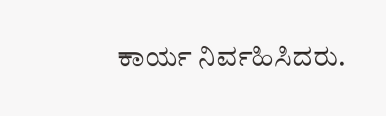ಕಾರ್ಯ ನಿರ್ವಹಿಸಿದರು.